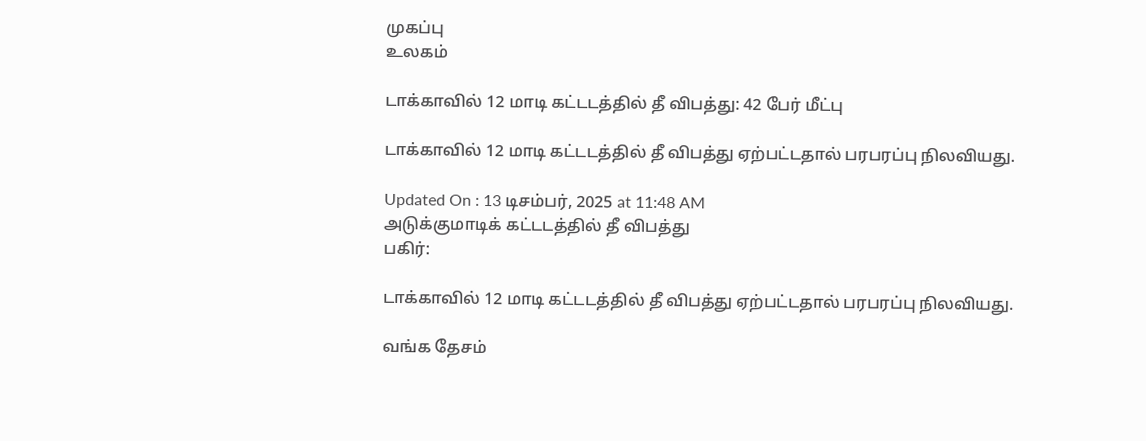முகப்பு
உலகம்

டாக்காவில் 12 மாடி கட்டடத்தில் தீ விபத்து: 42 பேர் மீட்பு

டாக்காவில் 12 மாடி கட்டடத்தில் தீ விபத்து ஏற்பட்டதால் பரபரப்பு நிலவியது.

Updated On : 13 டிசம்பர், 2025 at 11:48 AM
அடுக்குமாடிக் கட்டடத்தில் தீ விபத்து
பகிர்:

டாக்காவில் 12 மாடி கட்டடத்தில் தீ விபத்து ஏற்பட்டதால் பரபரப்பு நிலவியது.

வங்க தேசம்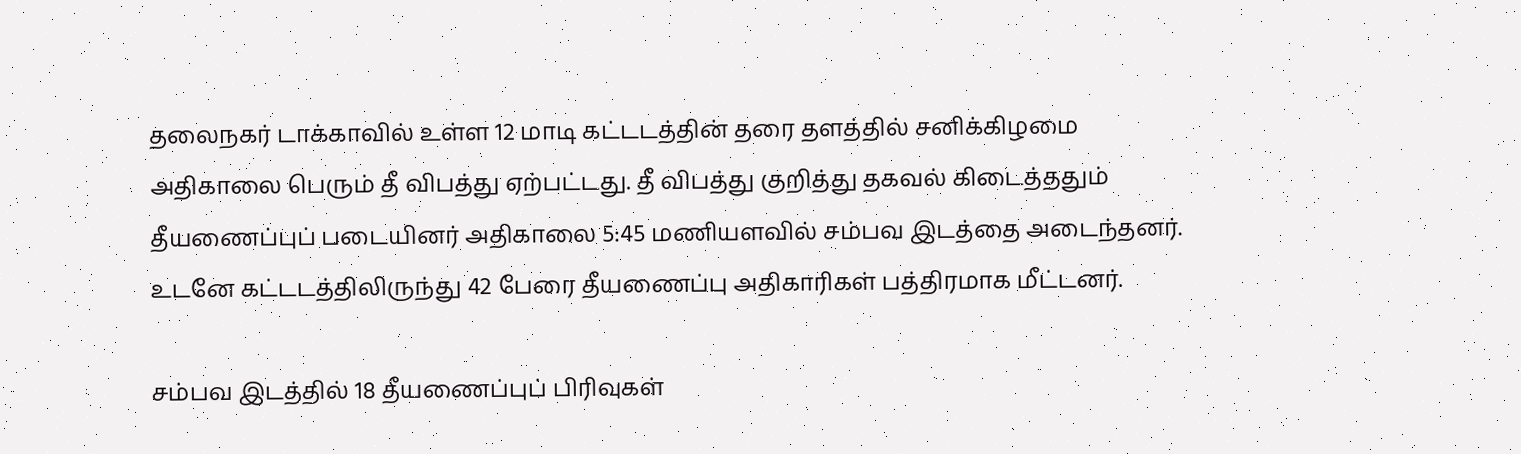தலைநகர் டாக்காவில் உள்ள 12 மாடி கட்டடத்தின் தரை தளத்தில் சனிக்கிழமை அதிகாலை பெரும் தீ விபத்து ஏற்பட்டது. தீ விபத்து குறித்து தகவல் கிடைத்ததும் தீயணைப்புப் படையினர் அதிகாலை 5:45 மணியளவில் சம்பவ இடத்தை அடைந்தனர். உடனே கட்டடத்திலிருந்து 42 பேரை தீயணைப்பு அதிகாரிகள் பத்திரமாக மீட்டனர்.

சம்பவ இடத்தில் 18 தீயணைப்புப் பிரிவுகள்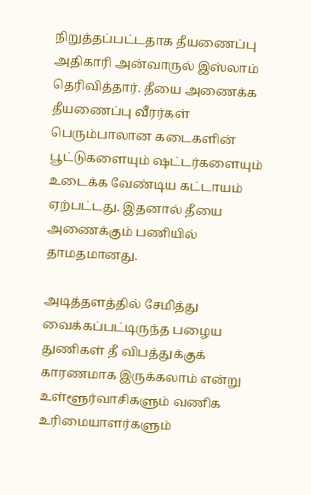நிறுத்தப்பட்டதாக தீயணைப்பு அதிகாரி அன்வாருல் இஸ்லாம் தெரிவித்தார். தீயை அணைக்க தீயணைப்பு வீரர்கள் பெரும்பாலான கடைகளின் பூட்டுகளையும் ஷட்டர்களையும் உடைக்க வேண்டிய கட்டாயம் ஏற்பட்டது. இதனால் தீயை அணைக்கும் பணியில் தாமதமானது.

அடித்தளத்தில் சேமித்து வைக்கப்பட்டிருந்த பழைய துணிகள் தீ விபத்துக்குக் காரணமாக இருக்கலாம் என்று உள்ளூர்வாசிகளும் வணிக உரிமையாளர்களும்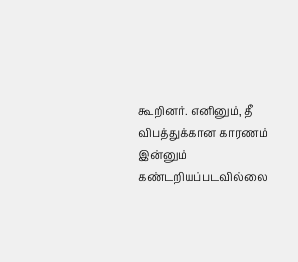கூறினர். எனினும், தீ விபத்துக்கான காரணம் இன்னும் கண்டறியப்படவில்லை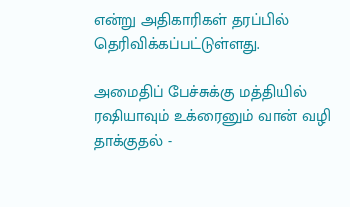என்று அதிகாரிகள் தரப்பில் தெரிவிக்கப்பட்டுள்ளது.

அமைதிப் பேச்சுக்கு மத்தியில் ரஷியாவும் உக்ரைனும் வான் வழி தாக்குதல் -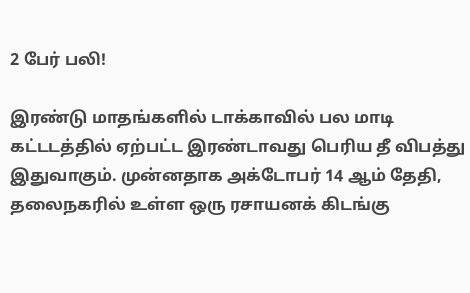2 பேர் பலி!

இரண்டு மாதங்களில் டாக்காவில் பல மாடி கட்டடத்தில் ஏற்பட்ட இரண்டாவது பெரிய தீ விபத்து இதுவாகும். முன்னதாக அக்டோபர் 14 ஆம் தேதி, தலைநகரில் உள்ள ஒரு ரசாயனக் கிடங்கு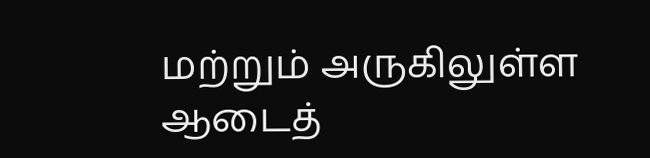மற்றும் அருகிலுள்ள ஆடைத்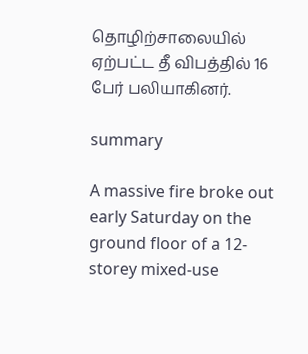தொழிற்சாலையில் ஏற்பட்ட தீ விபத்தில் 16 பேர் பலியாகினர்.

summary

A massive fire broke out early Saturday on the ground floor of a 12-storey mixed-use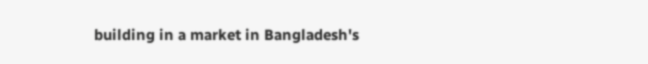building in a market in Bangladesh's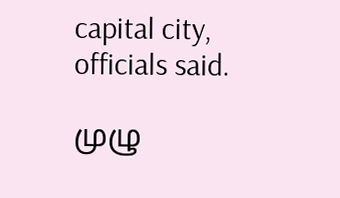capital city, officials said.

முழு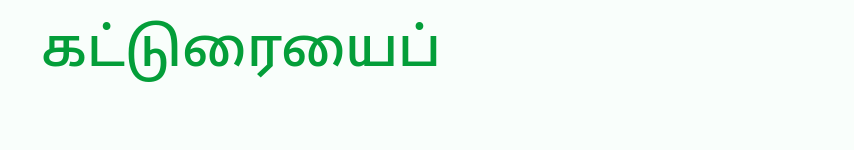கட்டுரையைப்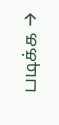படிக்க →